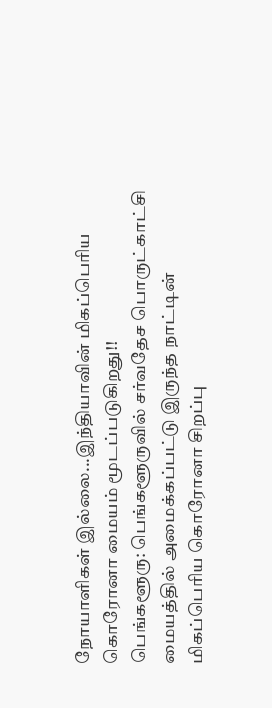நோயாளிகள் இல்லை...இந்தியாவின் மிகப்பெரிய கொரோனா மையம் மூடப்படுகிறது!!
பெங்களூரு: பெங்களூருவில் சர்வதேச பொருட்காட்சி மையத்தில் அமைக்கப்பட்டு இருந்த நாட்டின் மிகப்பெரிய கொரோனா சிறப்பு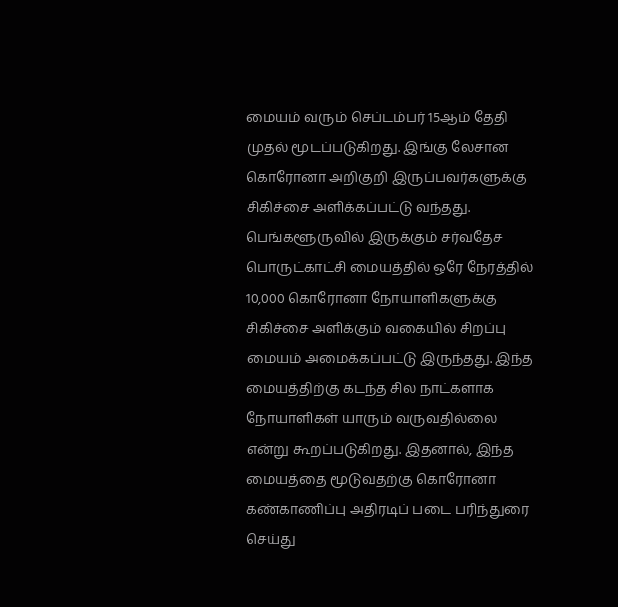மையம் வரும் செப்டம்பர் 15ஆம் தேதி முதல் மூடப்படுகிறது. இங்கு லேசான கொரோனா அறிகுறி இருப்பவர்களுக்கு சிகிச்சை அளிக்கப்பட்டு வந்தது.
பெங்களூருவில் இருக்கும் சர்வதேச பொருட்காட்சி மையத்தில் ஒரே நேரத்தில் 10,000 கொரோனா நோயாளிகளுக்கு சிகிச்சை அளிக்கும் வகையில் சிறப்பு மையம் அமைக்கப்பட்டு இருந்தது. இந்த மையத்திற்கு கடந்த சில நாட்களாக நோயாளிகள் யாரும் வருவதில்லை என்று கூறப்படுகிறது. இதனால், இந்த மையத்தை மூடுவதற்கு கொரோனா கண்காணிப்பு அதிரடிப் படை பரிந்துரை செய்து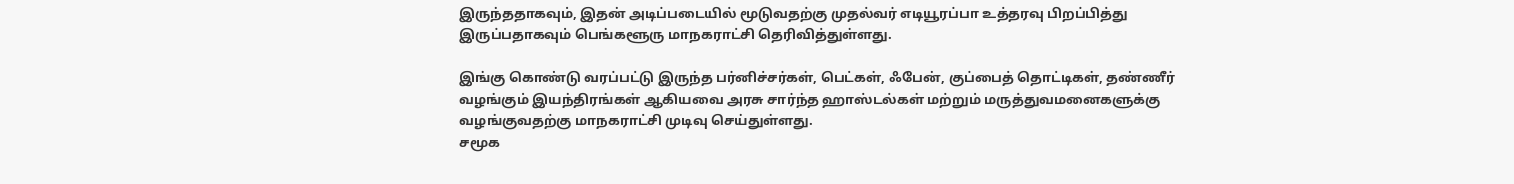இருந்ததாகவும், இதன் அடிப்படையில் மூடுவதற்கு முதல்வர் எடியூரப்பா உத்தரவு பிறப்பித்து இருப்பதாகவும் பெங்களூரு மாநகராட்சி தெரிவித்துள்ளது.

இங்கு கொண்டு வரப்பட்டு இருந்த பர்னிச்சர்கள், பெட்கள், ஃபேன், குப்பைத் தொட்டிகள், தண்ணீர் வழங்கும் இயந்திரங்கள் ஆகியவை அரசு சார்ந்த ஹாஸ்டல்கள் மற்றும் மருத்துவமனைகளுக்கு வழங்குவதற்கு மாநகராட்சி முடிவு செய்துள்ளது.
சமூக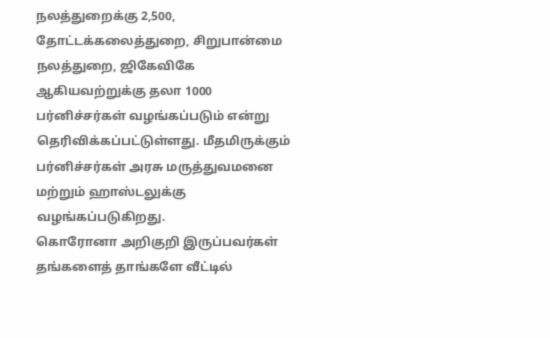நலத்துறைக்கு 2,500, தோட்டக்கலைத்துறை, சிறுபான்மை நலத்துறை, ஜிகேவிகே ஆகியவற்றுக்கு தலா 1000 பர்னிச்சர்கள் வழங்கப்படும் என்று தெரிவிக்கப்பட்டுள்ளது. மீதமிருக்கும் பர்னிச்சர்கள் அரசு மருத்துவமனை மற்றும் ஹாஸ்டலுக்கு வழங்கப்படுகிறது.
கொரோனா அறிகுறி இருப்பவர்கள் தங்களைத் தாங்களே வீட்டில்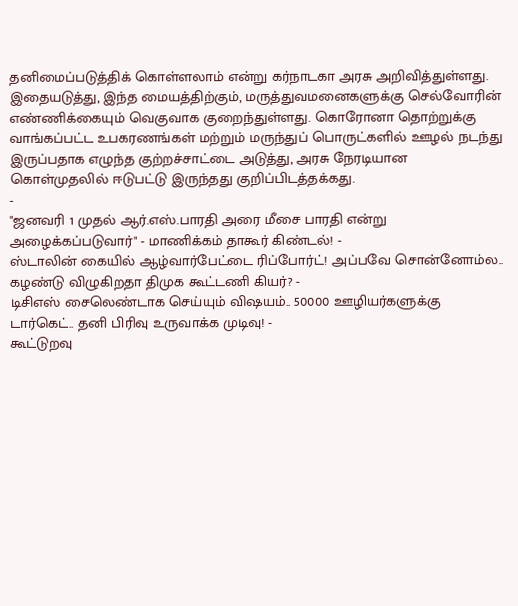தனிமைப்படுத்திக் கொள்ளலாம் என்று கர்நாடகா அரசு அறிவித்துள்ளது. இதையடுத்து, இந்த மையத்திற்கும், மருத்துவமனைகளுக்கு செல்வோரின் எண்ணிக்கையும் வெகுவாக குறைந்துள்ளது. கொரோனா தொற்றுக்கு வாங்கப்பட்ட உபகரணங்கள் மற்றும் மருந்துப் பொருட்களில் ஊழல் நடந்து இருப்பதாக எழுந்த குற்றச்சாட்டை அடுத்து, அரசு நேரடியான கொள்முதலில் ஈடுபட்டு இருந்தது குறிப்பிடத்தக்கது.
-
"ஜனவரி 1 முதல் ஆர்.எஸ்.பாரதி அரை மீசை பாரதி என்று அழைக்கப்படுவார்" - மாணிக்கம் தாகூர் கிண்டல்! -
ஸ்டாலின் கையில் ஆழ்வார்பேட்டை ரிப்போர்ட்! அப்பவே சொன்னோம்ல.. கழண்டு விழுகிறதா திமுக கூட்டணி கியர்? -
டிசிஎஸ் சைலெண்டாக செய்யும் விஷயம்.. 50000 ஊழியர்களுக்கு டார்கெட்.. தனி பிரிவு உருவாக்க முடிவு! -
கூட்டுறவு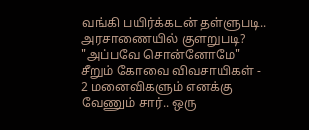வங்கி பயிர்க்கடன் தள்ளுபடி.. அரசாணையில் குளறுபடி? "அப்பவே சொன்னோமே" சீறும் கோவை விவசாயிகள் -
2 மனைவிகளும் எனக்கு வேணும் சார்.. ஒரு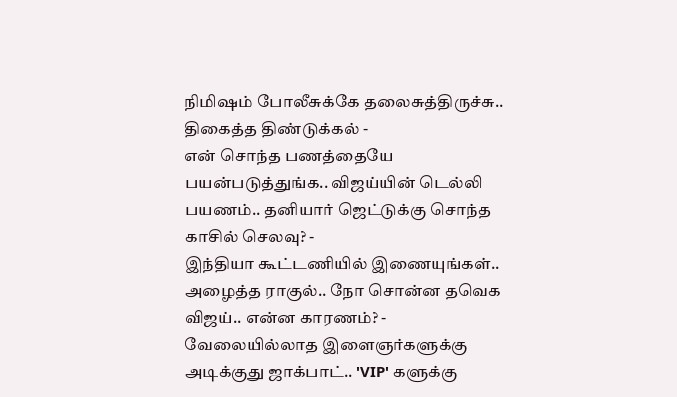நிமிஷம் போலீசுக்கே தலைசுத்திருச்சு.. திகைத்த திண்டுக்கல் -
என் சொந்த பணத்தையே பயன்படுத்துங்க.. விஜய்யின் டெல்லி பயணம்.. தனியார் ஜெட்டுக்கு சொந்த காசில் செலவு? -
இந்தியா கூட்டணியில் இணையுங்கள்.. அழைத்த ராகுல்.. நோ சொன்ன தவெக விஜய்.. என்ன காரணம்? -
வேலையில்லாத இளைஞர்களுக்கு அடிக்குது ஜாக்பாட்.. 'VIP' களுக்கு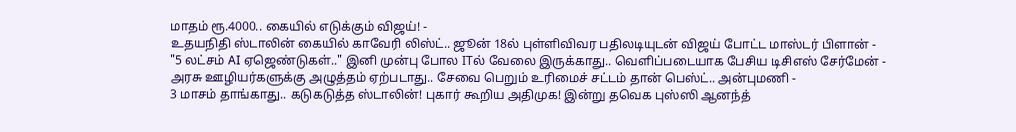மாதம் ரூ.4000.. கையில் எடுக்கும் விஜய்! -
உதயநிதி ஸ்டாலின் கையில் காவேரி லிஸ்ட்.. ஜூன் 18ல் புள்ளிவிவர பதிலடியுடன் விஜய் போட்ட மாஸ்டர் பிளான் -
"5 லட்சம் AI ஏஜெண்டுகள்.." இனி முன்பு போல ITல் வேலை இருக்காது.. வெளிப்படையாக பேசிய டிசிஎஸ் சேர்மேன் -
அரசு ஊழியர்களுக்கு அழுத்தம் ஏற்படாது.. சேவை பெறும் உரிமைச் சட்டம் தான் பெஸ்ட்.. அன்புமணி -
3 மாசம் தாங்காது.. கடுகடுத்த ஸ்டாலின்! புகார் கூறிய அதிமுக! இன்று தவெக புஸ்ஸி ஆனந்த்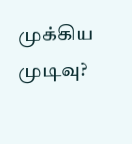முக்கிய முடிவு?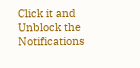Click it and Unblock the Notifications